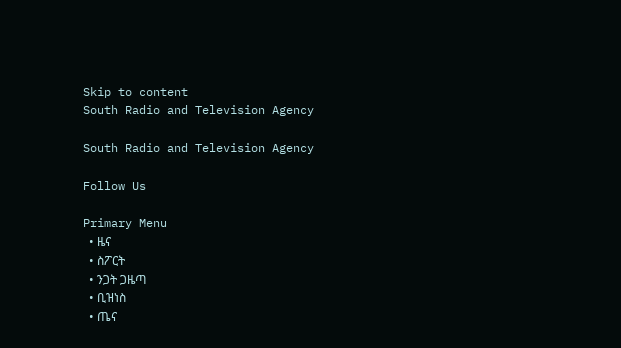Skip to content
South Radio and Television Agency

South Radio and Television Agency

Follow Us

Primary Menu
  • ዜና
  • ስፖርት
  • ንጋት ጋዜጣ
  • ቢዝነስ
  • ጤና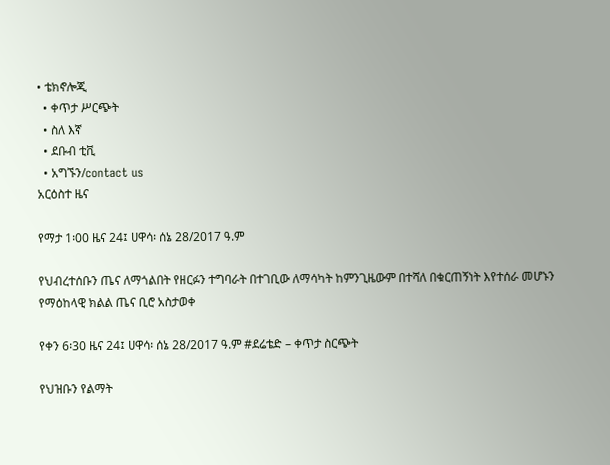• ቴክኖሎጂ
  • ቀጥታ ሥርጭት
  • ስለ እኛ
  • ደቡብ ቲቪ
  • አግኙን/contact us
አርዕስተ ዜና

የማታ 1፡00 ዜና 24፤ ሀዋሳ፡ ሰኔ 28/2017 ዓ.ም

የህብረተሰቡን ጤና ለማጎልበት የዘርፉን ተግባራት በተገቢው ለማሳካት ከምንጊዜውም በተሻለ በቁርጠኝነት እየተሰራ መሆኑን የማዕከላዊ ክልል ጤና ቢሮ አስታወቀ

የቀን 6፡30 ዜና 24፤ ሀዋሳ፡ ሰኔ 28/2017 ዓ.ም #ደሬቴድ – ቀጥታ ስርጭት

የህዝቡን የልማት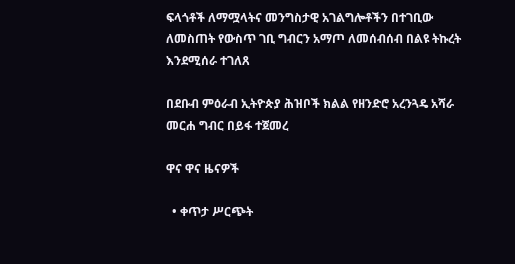ፍላጎቶች ለማሟላትና መንግስታዊ አገልግሎቶችን በተገቢው ለመስጠት የውስጥ ገቢ ግብርን አማጦ ለመሰብሰብ በልዩ ትኩረት እንደሚሰራ ተገለጸ

በደቡብ ምዕራብ ኢትዮጵያ ሕዝቦች ክልል የዘንድሮ አረንጓዴ አሻራ መርሐ ግብር በይፋ ተጀመረ

ዋና ዋና ዜናዎች

  • ቀጥታ ሥርጭት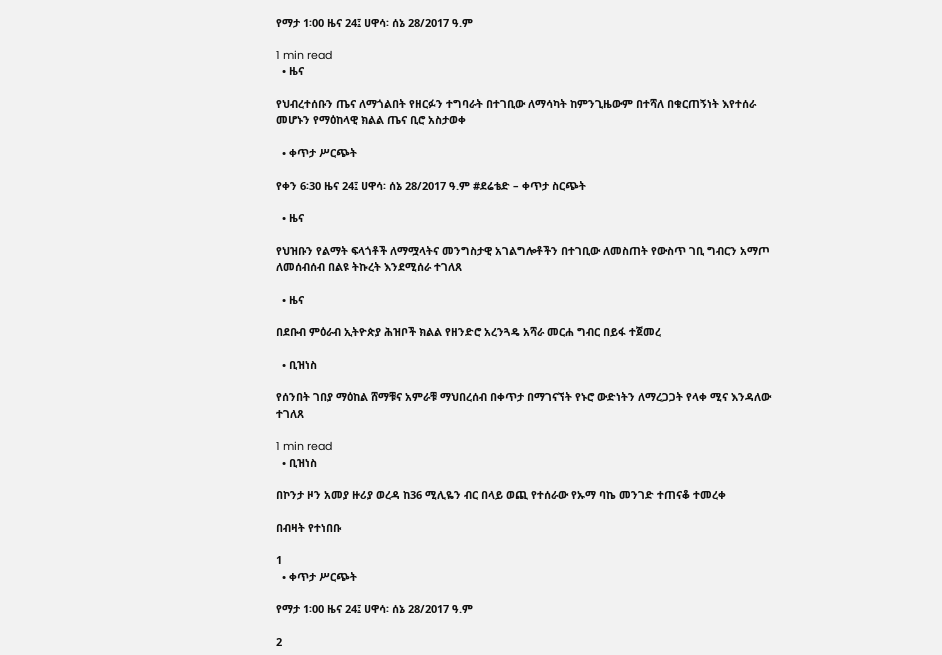የማታ 1፡00 ዜና 24፤ ሀዋሳ፡ ሰኔ 28/2017 ዓ.ም

1 min read
  • ዜና

የህብረተሰቡን ጤና ለማጎልበት የዘርፉን ተግባራት በተገቢው ለማሳካት ከምንጊዜውም በተሻለ በቁርጠኝነት እየተሰራ መሆኑን የማዕከላዊ ክልል ጤና ቢሮ አስታወቀ

  • ቀጥታ ሥርጭት

የቀን 6፡30 ዜና 24፤ ሀዋሳ፡ ሰኔ 28/2017 ዓ.ም #ደሬቴድ – ቀጥታ ስርጭት

  • ዜና

የህዝቡን የልማት ፍላጎቶች ለማሟላትና መንግስታዊ አገልግሎቶችን በተገቢው ለመስጠት የውስጥ ገቢ ግብርን አማጦ ለመሰብሰብ በልዩ ትኩረት እንደሚሰራ ተገለጸ

  • ዜና

በደቡብ ምዕራብ ኢትዮጵያ ሕዝቦች ክልል የዘንድሮ አረንጓዴ አሻራ መርሐ ግብር በይፋ ተጀመረ

  • ቢዝነስ

የሰንበት ገበያ ማዕከል ሸማቹና አምራቹ ማህበረሰብ በቀጥታ በማገናኘት የኑሮ ውድነትን ለማረጋጋት የላቀ ሚና እንዳለው ተገለጸ

1 min read
  • ቢዝነስ

በኮንታ ዞን አመያ ዙሪያ ወረዳ ከ36 ሚሊዬን ብር በላይ ወጪ የተሰራው የኡማ ባኬ መንገድ ተጠናቆ ተመረቀ

በብዛት የተነበቡ

1
  • ቀጥታ ሥርጭት

የማታ 1፡00 ዜና 24፤ ሀዋሳ፡ ሰኔ 28/2017 ዓ.ም

2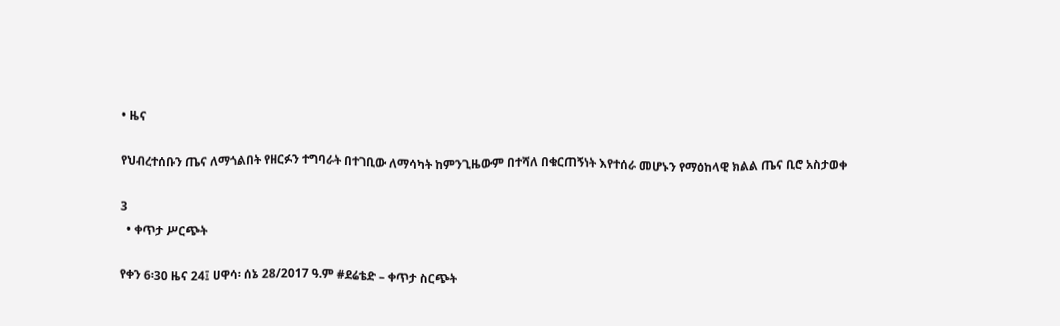• ዜና

የህብረተሰቡን ጤና ለማጎልበት የዘርፉን ተግባራት በተገቢው ለማሳካት ከምንጊዜውም በተሻለ በቁርጠኝነት እየተሰራ መሆኑን የማዕከላዊ ክልል ጤና ቢሮ አስታወቀ

3
  • ቀጥታ ሥርጭት

የቀን 6፡30 ዜና 24፤ ሀዋሳ፡ ሰኔ 28/2017 ዓ.ም #ደሬቴድ – ቀጥታ ስርጭት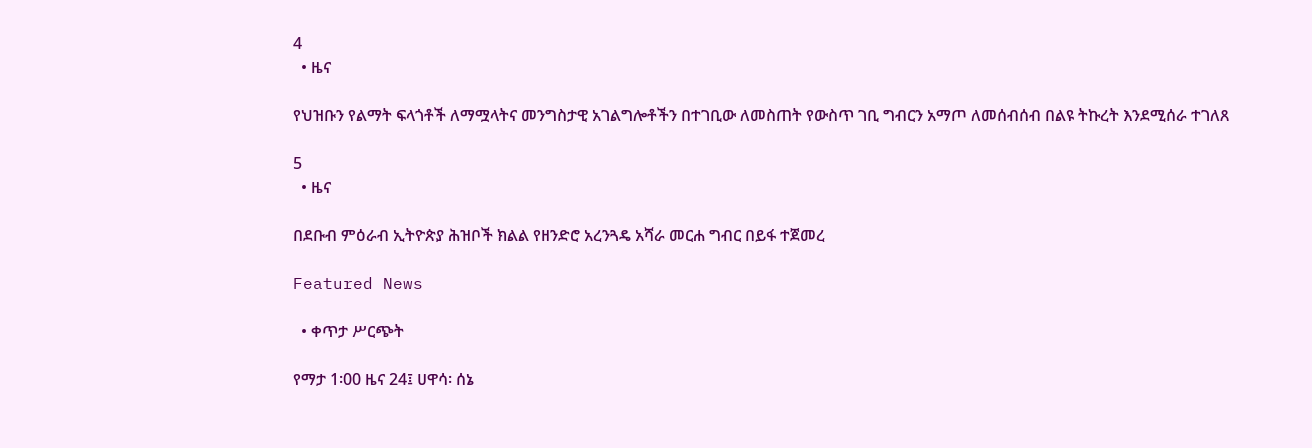4
  • ዜና

የህዝቡን የልማት ፍላጎቶች ለማሟላትና መንግስታዊ አገልግሎቶችን በተገቢው ለመስጠት የውስጥ ገቢ ግብርን አማጦ ለመሰብሰብ በልዩ ትኩረት እንደሚሰራ ተገለጸ

5
  • ዜና

በደቡብ ምዕራብ ኢትዮጵያ ሕዝቦች ክልል የዘንድሮ አረንጓዴ አሻራ መርሐ ግብር በይፋ ተጀመረ

Featured News

  • ቀጥታ ሥርጭት

የማታ 1፡00 ዜና 24፤ ሀዋሳ፡ ሰኔ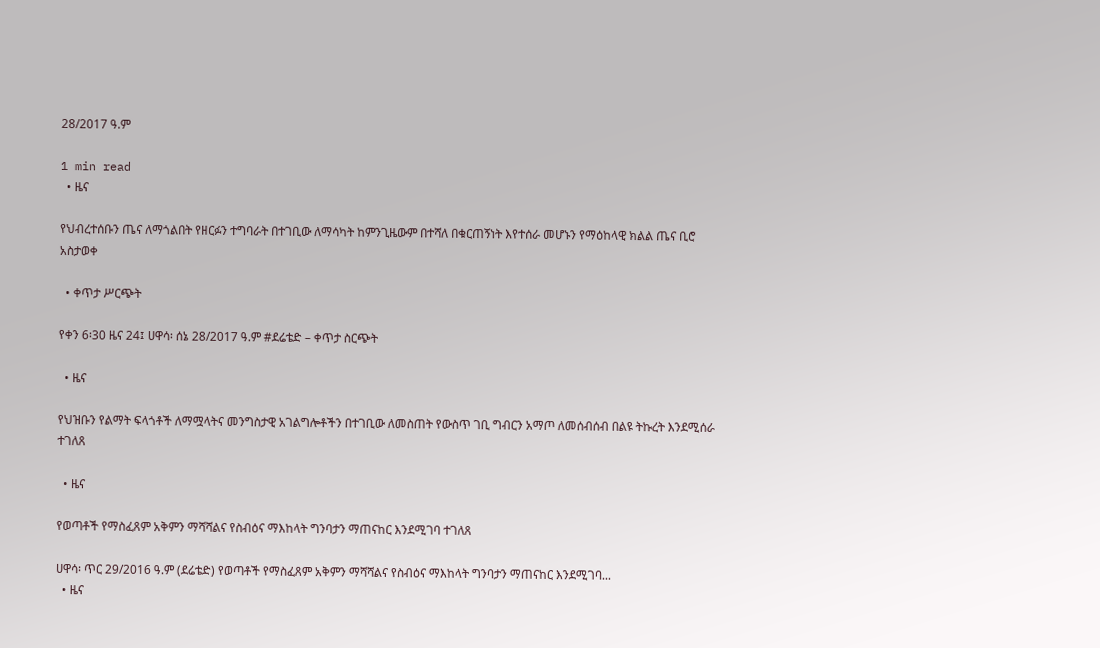28/2017 ዓ.ም

1 min read
  • ዜና

የህብረተሰቡን ጤና ለማጎልበት የዘርፉን ተግባራት በተገቢው ለማሳካት ከምንጊዜውም በተሻለ በቁርጠኝነት እየተሰራ መሆኑን የማዕከላዊ ክልል ጤና ቢሮ አስታወቀ

  • ቀጥታ ሥርጭት

የቀን 6፡30 ዜና 24፤ ሀዋሳ፡ ሰኔ 28/2017 ዓ.ም #ደሬቴድ – ቀጥታ ስርጭት

  • ዜና

የህዝቡን የልማት ፍላጎቶች ለማሟላትና መንግስታዊ አገልግሎቶችን በተገቢው ለመስጠት የውስጥ ገቢ ግብርን አማጦ ለመሰብሰብ በልዩ ትኩረት እንደሚሰራ ተገለጸ

  • ዜና

የወጣቶች የማስፈጸም አቅምን ማሻሻልና የስብዕና ማእከላት ግንባታን ማጠናከር እንደሚገባ ተገለጸ

ሀዋሳ፡ ጥር 29/2016 ዓ.ም (ደሬቴድ) የወጣቶች የማስፈጸም አቅምን ማሻሻልና የስብዕና ማእከላት ግንባታን ማጠናከር እንደሚገባ...
  • ዜና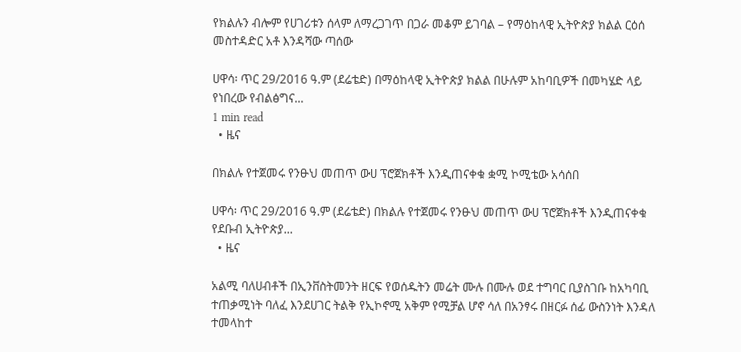የክልሉን ብሎም የሀገሪቱን ሰላም ለማረጋገጥ በጋራ መቆም ይገባል – የማዕከላዊ ኢትዮጵያ ክልል ርዕሰ መስተዳድር አቶ እንዳሻው ጣሰው

ሀዋሳ፡ ጥር 29/2016 ዓ.ም (ደሬቴድ) በማዕከላዊ ኢትዮጵያ ክልል በሁሉም አከባቢዎች በመካሄድ ላይ የነበረው የብልፅግና...
1 min read
  • ዜና

በክልሉ የተጀመሩ የንፁህ መጠጥ ውሀ ፕሮጀክቶች እንዲጠናቀቁ ቋሚ ኮሚቴው አሳሰበ

ሀዋሳ፡ ጥር 29/2016 ዓ.ም (ደሬቴድ) በክልሉ የተጀመሩ የንፁህ መጠጥ ውሀ ፕሮጀክቶች እንዲጠናቀቁ የደቡብ ኢትዮጵያ...
  • ዜና

አልሚ ባለሀብቶች በኢንቨስትመንት ዘርፍ የወሰዱትን መሬት ሙሉ በሙሉ ወደ ተግባር ቢያስገቡ ከአካባቢ ተጠቃሚነት ባለፈ እንደሀገር ትልቅ የኢኮኖሚ አቅም የሚቻል ሆኖ ሳለ በአንፃሩ በዘርፉ ሰፊ ውስንነት እንዳለ ተመላከተ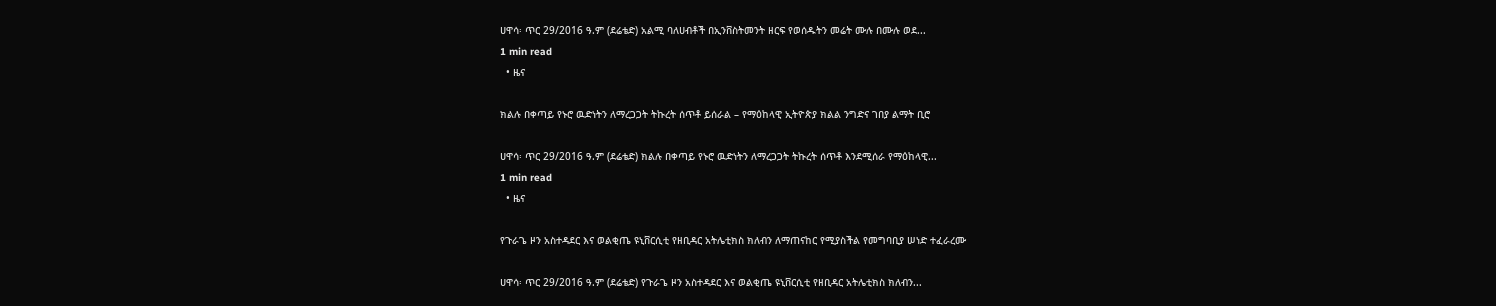ሀዋሳ፡ ጥር 29/2016 ዓ.ም (ደሬቴድ) አልሚ ባለሀብቶች በኢንቨስትመንት ዘርፍ የወሰዱትን መሬት ሙሉ በሙሉ ወደ...
1 min read
  • ዜና

ክልሉ በቀጣይ የኑሮ ዉድነትን ለማረጋጋት ትኩረት ሰጥቶ ይሰራል – የማዕከላዊ ኢትዮጵያ ክልል ንግድና ገበያ ልማት ቢሮ

ሀዋሳ፡ ጥር 29/2016 ዓ.ም (ደሬቴድ) ክልሉ በቀጣይ የኑሮ ዉድነትን ለማረጋጋት ትኩረት ሰጥቶ እንደሚሰራ የማዕከላዊ...
1 min read
  • ዜና

የጉራጌ ዞን አስተዳደር እና ወልቂጤ ዩኒቨርሲቲ የዘቢዳር አትሌቲክስ ክለብን ለማጠናከር የሚያስችል የመግባቢያ ሠነድ ተፈራረሙ

ሀዋሳ፡ ጥር 29/2016 ዓ.ም (ደሬቴድ) የጉራጌ ዞን አስተዳደር እና ወልቂጤ ዩኒቨርሲቲ የዘቢዳር አትሌቲክስ ክለብን...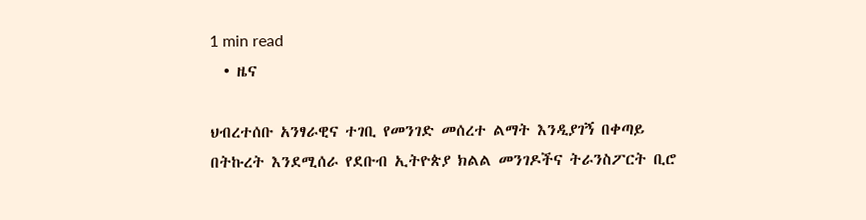1 min read
  • ዜና

ህብረተሰቡ አንፃራዊና ተገቢ የመንገድ መሰረተ ልማት እንዲያገኝ በቀጣይ በትኩረት እንደሚሰራ የደቡብ ኢትዮጵያ ክልል መንገዶችና ትራንስፖርት ቢሮ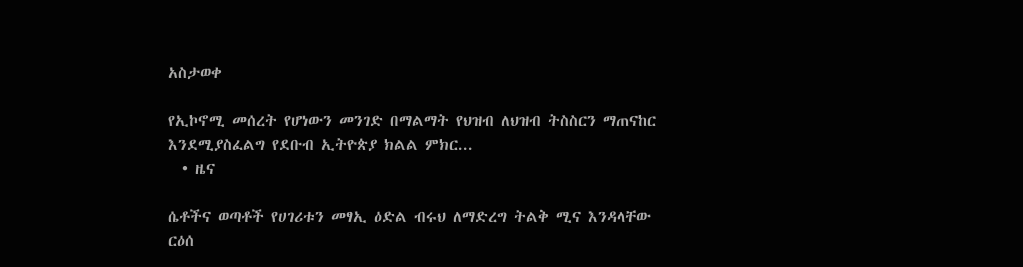አስታወቀ

የኢኮኖሚ መሰረት የሆነውን መንገድ በማልማት የህዝብ ለህዝብ ትስስርን ማጠናከር እንደሚያስፈልግ የደቡብ ኢትዮጵያ ክልል ምክር...
  • ዜና

ሴቶችና ወጣቶች የሀገሪቱን መፃኢ ዕድል ብሩህ ለማድረግ ትልቅ ሚና እንዳላቸው ርዕሰ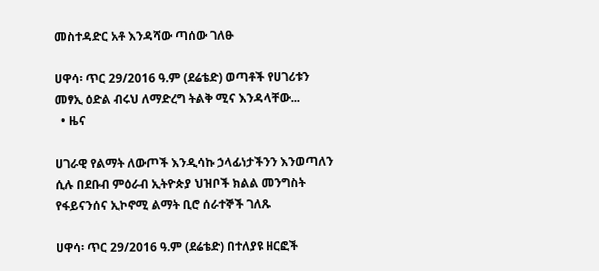መስተዳድር አቶ እንዳሻው ጣሰው ገለፁ

ሀዋሳ፡ ጥር 29/2016 ዓ.ም (ደሬቴድ) ወጣቶች የሀገሪቱን መፃኢ ዕድል ብሩህ ለማድረግ ትልቅ ሚና እንዳላቸው...
  • ዜና

ሀገራዊ የልማት ለውጦች እንዲሳኩ ኃላፊነታችንን እንወጣለን ሲሉ በደቡብ ምዕራብ ኢትዮጵያ ህዝቦች ክልል መንግስት የፋይናንሰና ኢኮኖሚ ልማት ቢሮ ሰራተኞች ገለጹ

ሀዋሳ፡ ጥር 29/2016 ዓ.ም (ደሬቴድ) በተለያዩ ዘርፎች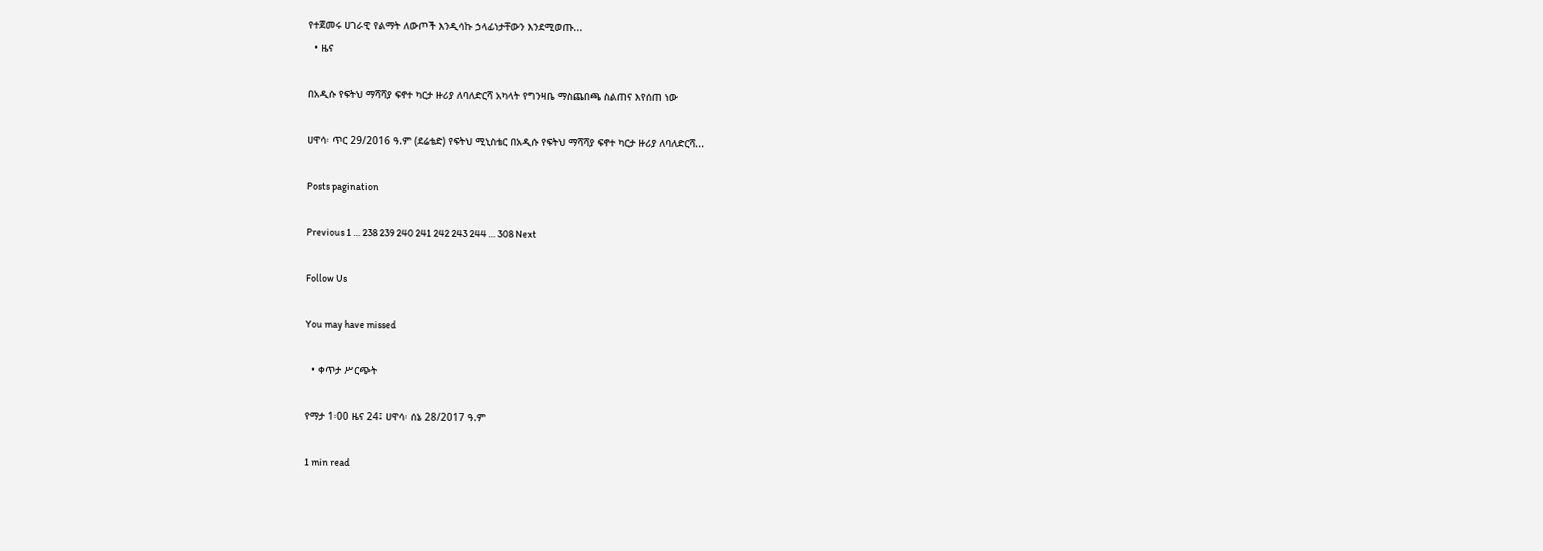የተጀመሩ ሀገራዊ የልማት ለውጦች እንዲሳኩ ኃላፊነታቸውን እንደሚወጡ...
  • ዜና

በአዲሱ የፍትህ ማሻሻያ ፍኖተ ካርታ ዙሪያ ለባለድርሻ አካላት የግንዛቤ ማስጨበጫ ስልጠና እየሰጠ ነው

ሀዋሳ፡ ጥር 29/2016 ዓ.ም (ደሬቴድ) የፍትህ ሚኒስቴር በአዲሱ የፍትህ ማሻሻያ ፍኖተ ካርታ ዙሪያ ለባለድርሻ...

Posts pagination

Previous 1 … 238 239 240 241 242 243 244 … 308 Next

Follow Us

You may have missed

  • ቀጥታ ሥርጭት

የማታ 1፡00 ዜና 24፤ ሀዋሳ፡ ሰኔ 28/2017 ዓ.ም

1 min read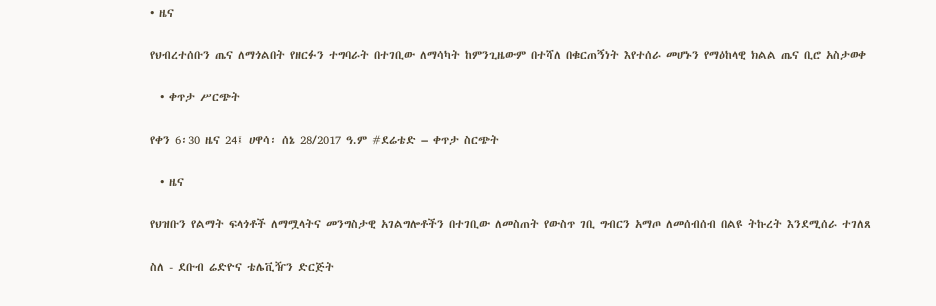• ዜና

የህብረተሰቡን ጤና ለማጎልበት የዘርፉን ተግባራት በተገቢው ለማሳካት ከምንጊዜውም በተሻለ በቁርጠኝነት እየተሰራ መሆኑን የማዕከላዊ ክልል ጤና ቢሮ አስታወቀ

  • ቀጥታ ሥርጭት

የቀን 6፡30 ዜና 24፤ ሀዋሳ፡ ሰኔ 28/2017 ዓ.ም #ደሬቴድ – ቀጥታ ስርጭት

  • ዜና

የህዝቡን የልማት ፍላጎቶች ለማሟላትና መንግስታዊ አገልግሎቶችን በተገቢው ለመስጠት የውስጥ ገቢ ግብርን አማጦ ለመሰብሰብ በልዩ ትኩረት እንደሚሰራ ተገለጸ

ስለ - ደቡብ ሬድዮና ቴሌቪዥን ድርጅት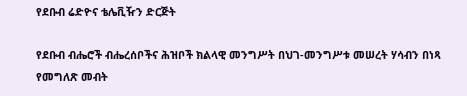የደቡብ ሬድዮና ቴሌቪዥን ድርጅት

የደቡብ ብሔሮች ብሔረሰቦችና ሕዝቦች ክልላዊ መንግሥት በህገ-መንግሥቱ መሠረት ሃሳብን በነጻ የመግለጽ መብት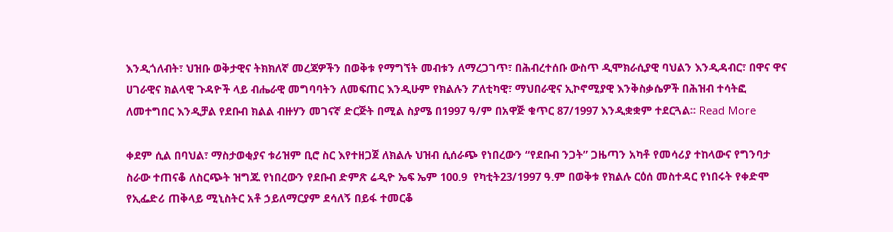እንዲጎለብት፣ ህዝቡ ወቅታዊና ትክክለኛ መረጃዎችን በወቅቱ የማግኘት መብቱን ለማረጋገጥ፣ በሕብረተሰቡ ውስጥ ዲሞክራሲያዊ ባህልን እንዲዳብር፣ በዋና ዋና ሀገራዊና ክልላዊ ጉዳዮች ላይ ብሔራዊ መግባባትን ለመፍጠር እንዲሁም የክልሉን ፖለቲካዊ፣ ማህበራዊና ኢኮኖሚያዊ እንቅስቃሴዎች በሕዝብ ተሳትፎ ለመተግበር እንዲቻል የደቡብ ክልል ብዙሃን መገናኛ ድርጅት በሚል ስያሜ በ1997 ዓ/ም በአዋጅ ቁጥር 87/1997 እንዲቋቋም ተደርጓል፡፡ Read More

ቀደም ሲል በባህል፣ ማስታወቂያና ቱሪዝም ቢሮ ስር እየተዘጋጀ ለክልሉ ህዝብ ሲሰራጭ የነበረውን “የደቡብ ንጋት” ጋዜጣን አካቶ የመሳሪያ ተከላውና የግንባታ ስራው ተጠናቆ ለስርጭት ዝግጁ የነበረውን የደቡብ ድምጽ ሬዲዮ ኤፍ ኤም 100.9  የካቲት23/1997 ዓ.ም በወቅቱ የክልሉ ርዕሰ መስተዳር የነበሩት የቀድሞ የኢፌድሪ ጠቅላይ ሚኒስትር አቶ ኃይለማርያም ደሳለኝ በይፋ ተመርቆ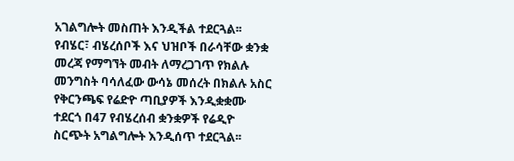አገልግሎት መስጠት እንዲችል ተደርጓል፡፡ የብሄር፣ ብሄረሰቦች እና ህዝቦች በራሳቸው ቋንቋ መረጃ የማግኘት መብት ለማረጋገጥ የክልሉ መንግስት ባሳለፈው ውሳኔ መሰረት በክልሉ አስር የቅርንጫፍ የሬድዮ ጣቢያዎች እንዲቋቋሙ ተደርጎ በ47 የብሄረሰብ ቋንቋዎች የሬዲዮ ስርጭት አግልግሎት እንዲሰጥ ተደርጓል፡፡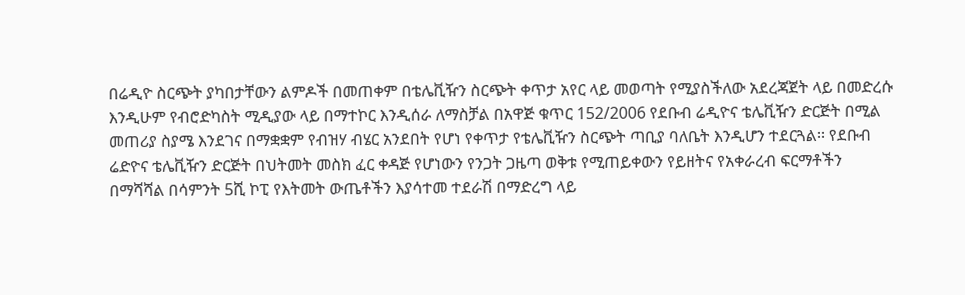በሬዲዮ ስርጭት ያካበታቸውን ልምዶች በመጠቀም በቴሌቪዥን ስርጭት ቀጥታ አየር ላይ መወጣት የሚያስችለው አደረጃጀት ላይ በመድረሱ እንዲሁም የብሮድካስት ሚዲያው ላይ በማተኮር እንዲሰራ ለማስቻል በአዋጅ ቁጥር 152/2006 የደቡብ ሬዲዮና ቴሌቪዥን ድርጅት በሚል መጠሪያ ስያሜ እንደገና በማቋቋም የብዝሃ ብሄር አንደበት የሆነ የቀጥታ የቴሌቪዥን ስርጭት ጣቢያ ባለቤት እንዲሆን ተደርጓል፡፡ የደቡብ ሬድዮና ቴሌቪዥን ድርጅት በህትመት መስክ ፈር ቀዳጅ የሆነውን የንጋት ጋዜጣ ወቅቱ የሚጠይቀውን የይዘትና የአቀራረብ ፍርማቶችን በማሻሻል በሳምንት 5ሺ ኮፒ የእትመት ውጤቶችን እያሳተመ ተደራሽ በማድረግ ላይ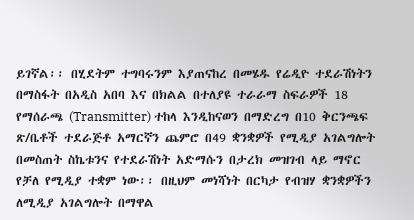ይገኛል፡፡ በሂደትም ተግባሩንም እያጠናከረ በመሄዱ የሬዲዮ ተደራሽነትን በማስፋት በአዲስ አበባ እና በክልል በተለያዩ ተራራማ ስፍራዎች 18 የማሰራጫ (Transmitter) ተከላ እንዲከናወን በማድረግ በ10 ቅርንጫፍ ጽ/ቤቶች ተደራጅቶ አማርኛን ጨምሮ በ49 ቋንቋዎች የሚዲያ አገልግሎት በመስጠት ስኬቱንና የተደራሽነት አድማሱን በታረክ መዝገብ ላይ ማኖር የቻለ የሚዲያ ተቋም ነው፡፡ በዚህም መነሻነት በርካታ የብዝሃ ቋንቋዎችን ለሚዲያ አገልግሎት በማዋል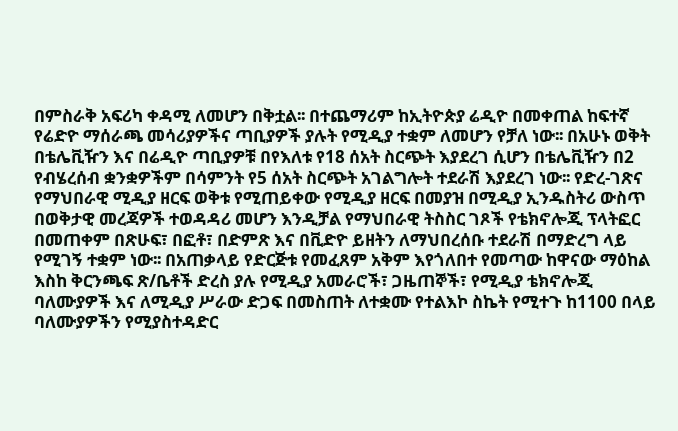በምስራቅ አፍሪካ ቀዳሚ ለመሆን በቅቷል፡፡ በተጨማሪም ከኢትዮጵያ ሬዲዮ በመቀጠል ከፍተኛ የሬድዮ ማሰራጫ መሳሪያዎችና ጣቢያዎች ያሉት የሚዲያ ተቋም ለመሆን የቻለ ነው፡፡ በአሁኑ ወቅት በቴሌቪዥን እና በሬዲዮ ጣቢያዎቹ በየእለቱ የ18 ሰአት ስርጭት እያደረገ ሲሆን በቴሌቪዥን በ2 የብሄረሰብ ቋንቋዎችም በሳምንት የ5 ሰአት ስርጭት አገልግሎት ተደራሽ እያደረገ ነው፡፡ የድረ-ገጽና የማህበራዊ ሚዲያ ዘርፍ ወቅቱ የሚጠይቀው የሚዲያ ዘርፍ በመያዝ በሚዲያ ኢንዱስትሪ ውስጥ በወቅታዊ መረጃዎች ተወዳዳሪ መሆን እንዲቻል የማህበራዊ ትስስር ገጾች የቴክኖሎጂ ፕላትፎር በመጠቀም በጽሁፍ፣ በፎቶ፣ በድምጽ እና በቪድዮ ይዘትን ለማህበረሰቡ ተደራሽ በማድረግ ላይ የሚገኝ ተቋም ነው፡፡ በአጠቃላይ የድርጅቱ የመፈጸም አቅም እየጎለበተ የመጣው ከዋናው ማዕከል እስከ ቅርንጫፍ ጽ/ቤቶች ድረስ ያሉ የሚዲያ አመራሮች፣ ጋዜጠኞች፣ የሚዲያ ቴክኖሎጂ ባለሙያዎች እና ለሚዲያ ሥራው ድጋፍ በመስጠት ለተቋሙ የተልእኮ ስኬት የሚተጉ ከ1100 በላይ ባለሙያዎችን የሚያስተዳድር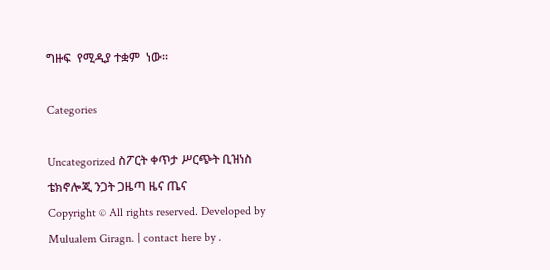ግዙፍ  የሚዲያ ተቋም  ነው፡፡

Categories

Uncategorized ስፖርት ቀጥታ ሥርጭት ቢዝነስ ቴክኖሎጂ ንጋት ጋዜጣ ዜና ጤና
Copyright © All rights reserved. Developed by Mulualem Giragn. | contact here by .